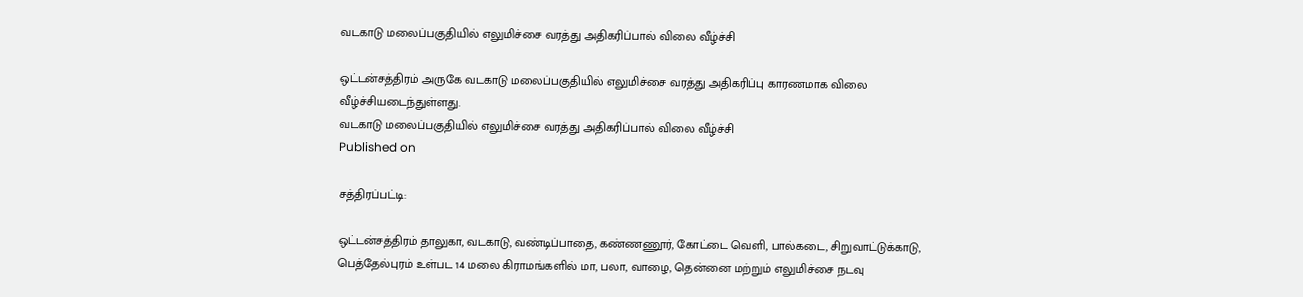வடகாடு மலைப்பகுதியில் எலுமிச்சை வரத்து அதிகரிப்பால் விலை வீழ்ச்சி

ஒட்டன்சத்திரம் அருகே வடகாடு மலைப்பகுதியில் எலுமிச்சை வரத்து அதிகரிப்பு காரணமாக விலை வீழ்ச்சியடைந்துள்ளது.
வடகாடு மலைப்பகுதியில் எலுமிச்சை வரத்து அதிகரிப்பால் விலை வீழ்ச்சி
Published on

சத்திரப்பட்டி:

ஒட்டன்சத்திரம் தாலுகா, வடகாடு, வண்டிப்பாதை, கண்ணணூர், கோட்டை வெளி, பால்கடை, சிறுவாட்டுக்காடு, பெத்தேல்புரம் உள்பட 14 மலை கிராமங்களில் மா, பலா, வாழை, தென்னை மற்றும் எலுமிச்சை நடவு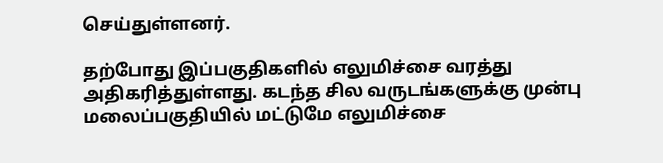செய்துள்ளனர்.

தற்போது இப்பகுதிகளில் எலுமிச்சை வரத்து அதிகரித்துள்ளது. கடந்த சில வருடங்களுக்கு முன்பு மலைப்பகுதியில் மட்டுமே எலுமிச்சை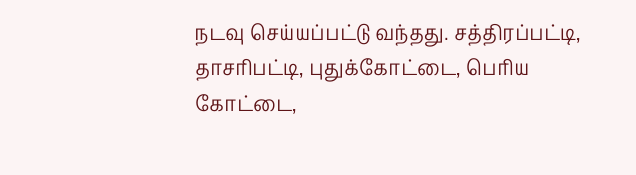நடவு செய்யப்பட்டு வந்தது. சத்திரப்பட்டி, தாசரிபட்டி, புதுக்கோட்டை, பெரிய கோட்டை,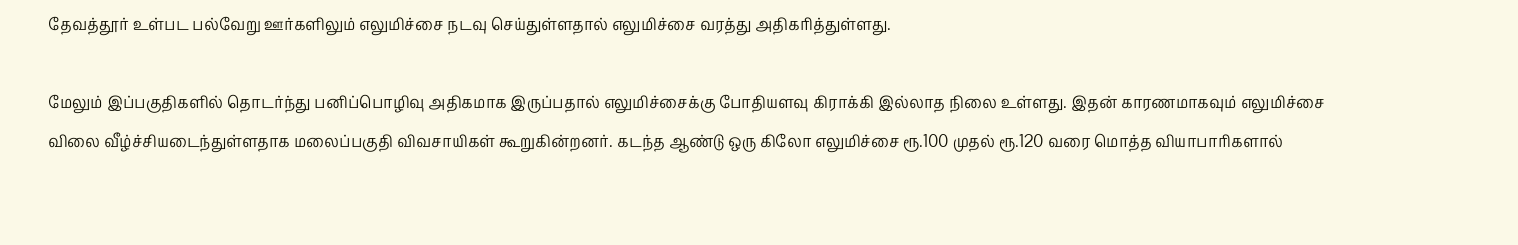தேவத்தூர் உள்பட பல்வேறு ஊர்களிலும் எலுமிச்சை நடவு செய்துள்ளதால் எலுமிச்சை வரத்து அதிகரித்துள்ளது.

மேலும் இப்பகுதிகளில் தொடர்ந்து பனிப்பொழிவு அதிகமாக இருப்பதால் எலுமிச்சைக்கு போதியளவு கிராக்கி இல்லாத நிலை உள்ளது. இதன் காரணமாகவும் எலுமிச்சை விலை வீழ்ச்சியடைந்துள்ளதாக மலைப்பகுதி விவசாயிகள் கூறுகின்றனர். கடந்த ஆண்டு ஒரு கிலோ எலுமிச்சை ரூ.100 முதல் ரூ.120 வரை மொத்த வியாபாரிகளால்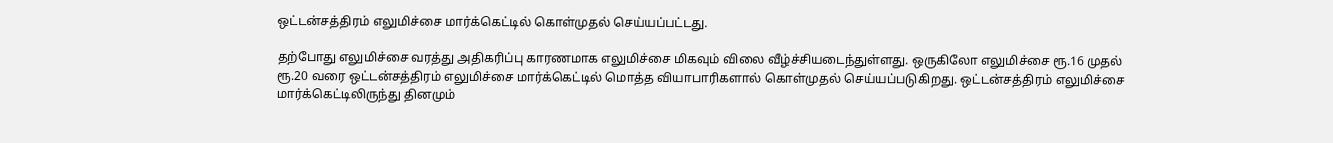ஒட்டன்சத்திரம் எலுமிச்சை மார்க்கெட்டில் கொள்முதல் செய்யப்பட்டது.

தற்போது எலுமிச்சை வரத்து அதிகரிப்பு காரணமாக எலுமிச்சை மிகவும் விலை வீழ்ச்சியடைந்துள்ளது. ஒருகிலோ எலுமிச்சை ரூ.16 முதல் ரூ.20 வரை ஒட்டன்சத்திரம் எலுமிச்சை மார்க்கெட்டில் மொத்த வியாபாரிகளால் கொள்முதல் செய்யப்படுகிறது. ஒட்டன்சத்திரம் எலுமிச்சை மார்க்கெட்டிலிருந்து தினமும்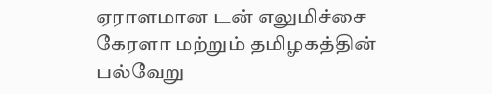ஏராளமான டன் எலுமிச்சை கேரளா மற்றும் தமிழகத்தின் பல்வேறு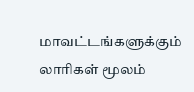மாவட்டங்களுக்கும் லாரிகள் மூலம்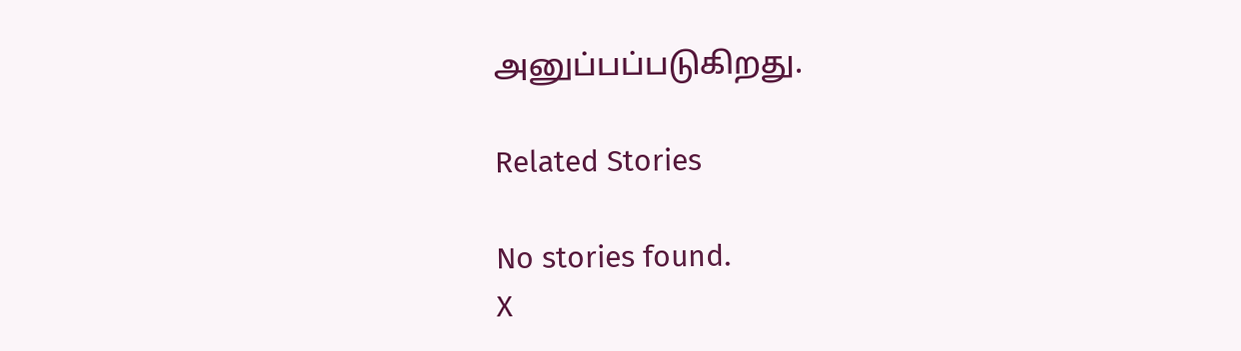அனுப்பப்படுகிறது.

Related Stories

No stories found.
X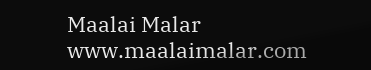Maalai Malar
www.maalaimalar.com